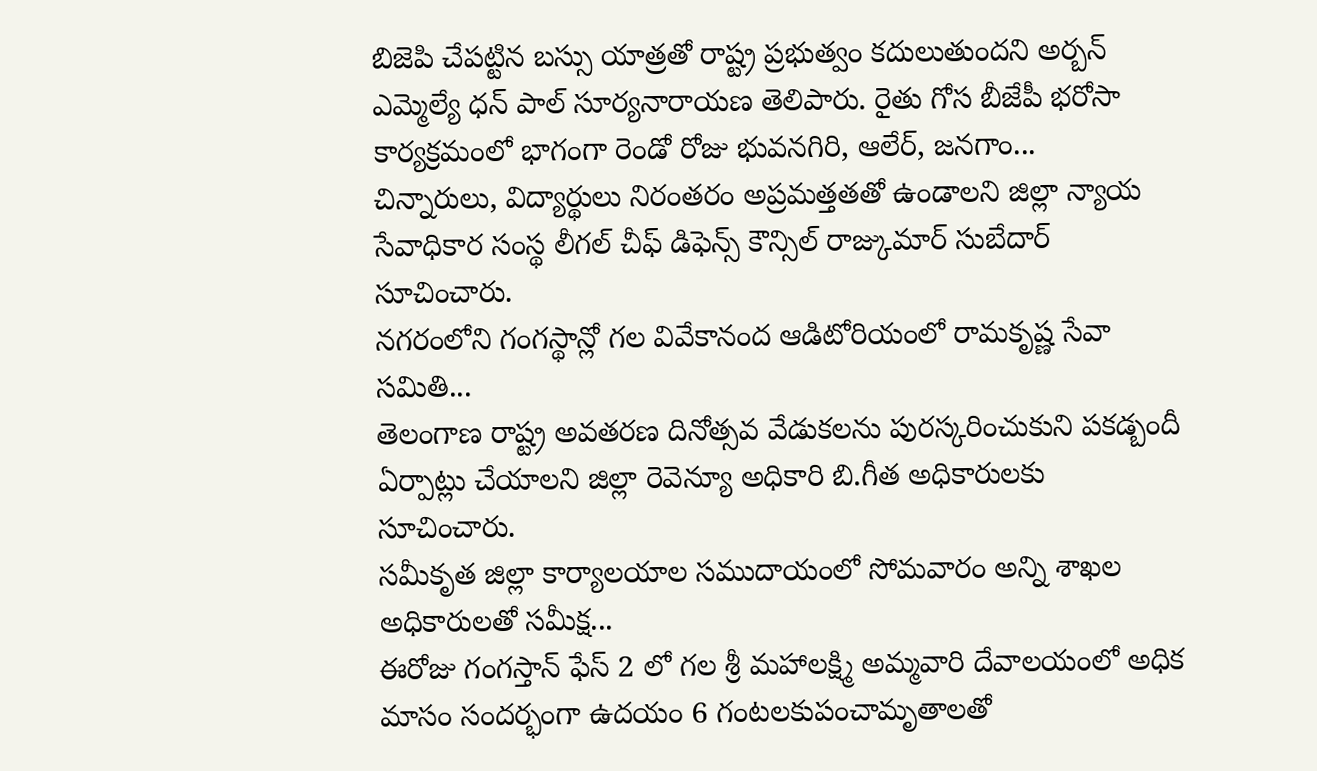బిజెపి చేపట్టిన బస్సు యాత్రతో రాష్ట్ర ప్రభుత్వం కదులుతుందని అర్బన్ ఎమ్మెల్యే ధన్ పాల్ సూర్యనారాయణ తెలిపారు. రైతు గోస బీజేపీ భరోసా కార్యక్రమంలో భాగంగా రెండో రోజు భువనగిరి, ఆలేర్, జనగాం...
చిన్నారులు, విద్యార్థులు నిరంతరం అప్రమత్తతతో ఉండాలని జిల్లా న్యాయ సేవాధికార సంస్థ లీగల్ చీఫ్ డిఫెన్స్ కౌన్సిల్ రాజ్కుమార్ సుబేదార్ సూచించారు.
నగరంలోని గంగస్థాన్లో గల వివేకానంద ఆడిటోరియంలో రామకృష్ణ సేవా సమితి...
తెలంగాణ రాష్ట్ర అవతరణ దినోత్సవ వేడుకలను పురస్కరించుకుని పకడ్బందీ ఏర్పాట్లు చేయాలని జిల్లా రెవెన్యూ అధికారి బి.గీత అధికారులకు సూచించారు.
సమీకృత జిల్లా కార్యాలయాల సముదాయంలో సోమవారం అన్ని శాఖల అధికారులతో సమీక్ష...
ఈరోజు గంగస్తాన్ ఫేస్ 2 లో గల శ్రీ మహాలక్ష్మి అమ్మవారి దేవాలయంలో అధిక మాసం సందర్భంగా ఉదయం 6 గంటలకుపంచామృతాలతో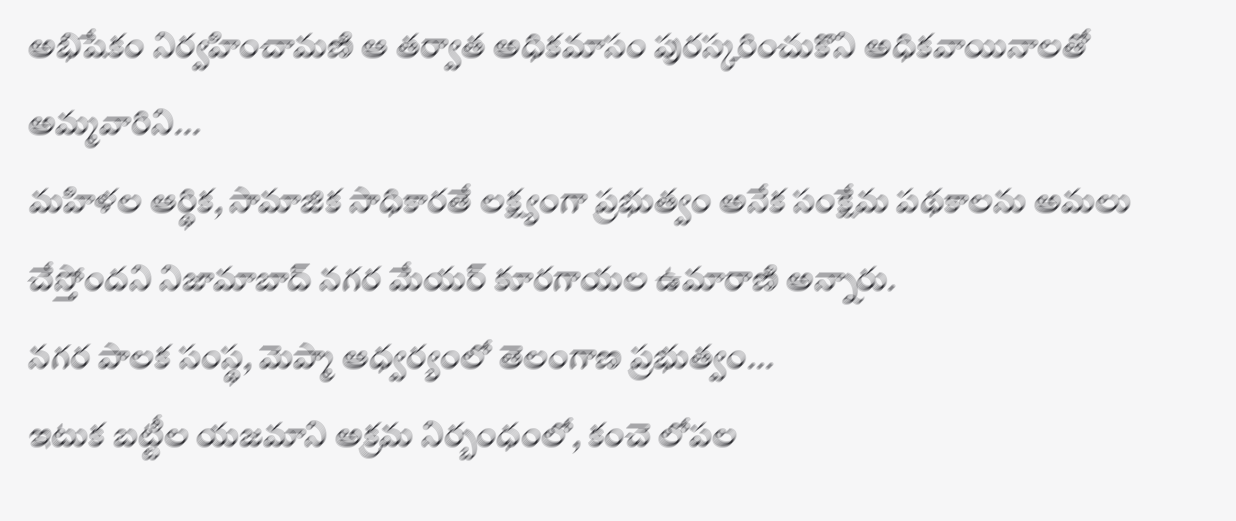అభిషేకం నిర్వహించామణి ఆ తర్వాత అధికమాసం పురస్కరించుకొని అధికవాయినాలతో అమ్మవారిని...
మహిళల ఆర్థిక, సామాజిక సాధికారతే లక్ష్యంగా ప్రభుత్వం అనేక సంక్షేమ పథకాలను అమలు చేస్తోందని నిజామాబాద్ నగర మేయర్ కూరగాయల ఉమారాణి అన్నారు.
నగర పాలక సంస్థ, మెప్మా ఆధ్వర్యంలో తెలంగాణ ప్రభుత్వం...
ఇటుక బట్టీల యజమాని అక్రమ నిర్బంధంలో, కంచె లోపల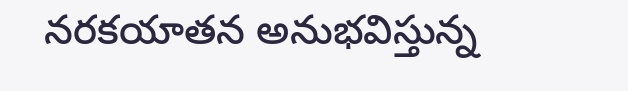నరకయాతన అనుభవిస్తున్న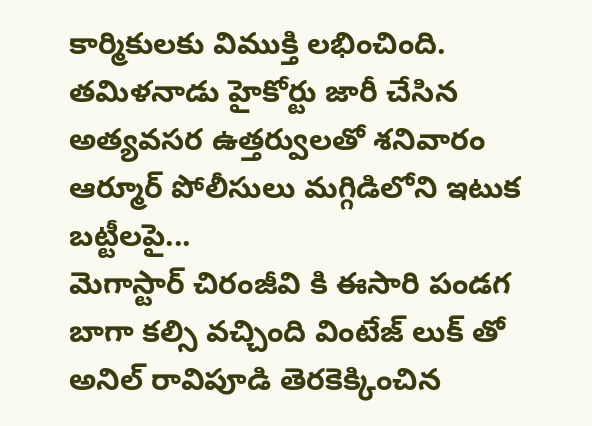కార్మికులకు విముక్తి లభించింది. తమిళనాడు హైకోర్టు జారీ చేసిన అత్యవసర ఉత్తర్వులతో శనివారం ఆర్మూర్ పోలీసులు మగ్గిడిలోని ఇటుక బట్టీలపై...
మెగాస్టార్ చిరంజీవి కి ఈసారి పండగ బాగా కల్సి వచ్చింది వింటేజ్ లుక్ తో అనిల్ రావిపూడి తెరకెక్కించిన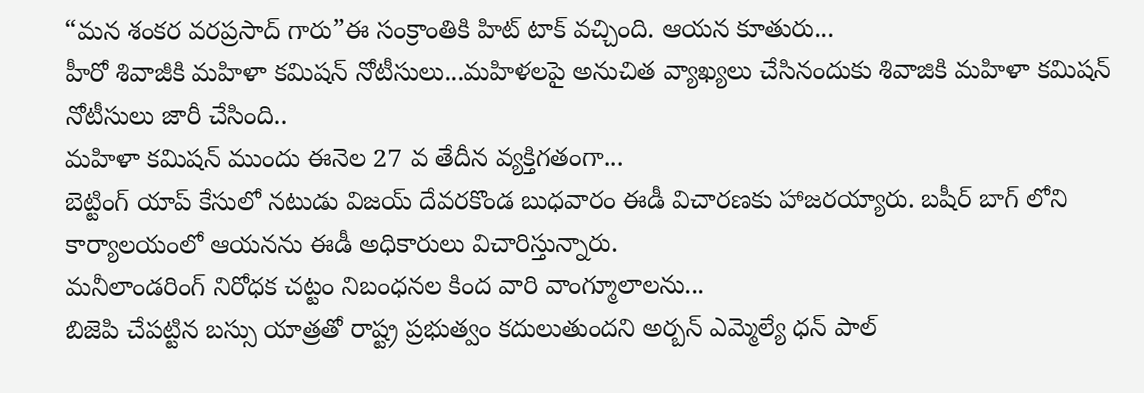“మన శంకర వరప్రసాద్ గారు”ఈ సంక్రాంతికి హిట్ టాక్ వచ్చింది. ఆయన కూతురు...
హీరో శివాజీకి మహిళా కమిషన్ నోటీసులు...మహిళలపై అనుచిత వ్యాఖ్యలు చేసినందుకు శివాజికి మహిళా కమిషన్ నోటీసులు జారీ చేసింది..
మహిళా కమిషన్ ముందు ఈనెల 27 వ తేదీన వ్యక్తిగతంగా...
బెట్టింగ్ యాప్ కేసులో నటుడు విజయ్ దేవరకొండ బుధవారం ఈడీ విచారణకు హాజరయ్యారు. బషీర్ బాగ్ లోని కార్యాలయంలో ఆయనను ఈడీ అధికారులు విచారిస్తున్నారు.
మనీలాండరింగ్ నిరోధక చట్టం నిబంధనల కింద వారి వాంగ్మూలాలను...
బిజెపి చేపట్టిన బస్సు యాత్రతో రాష్ట్ర ప్రభుత్వం కదులుతుందని అర్బన్ ఎమ్మెల్యే ధన్ పాల్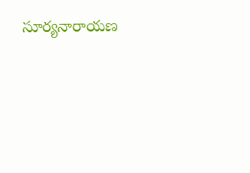సూర్యనారాయణ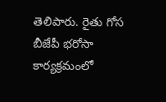తెలిపారు. రైతు గోస బీజేపీ భరోసా కార్యక్రమంలో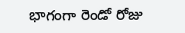భాగంగా రెండో రోజు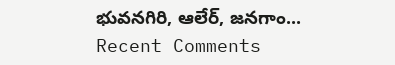భువనగిరి, ఆలేర్, జనగాం...
Recent Comments